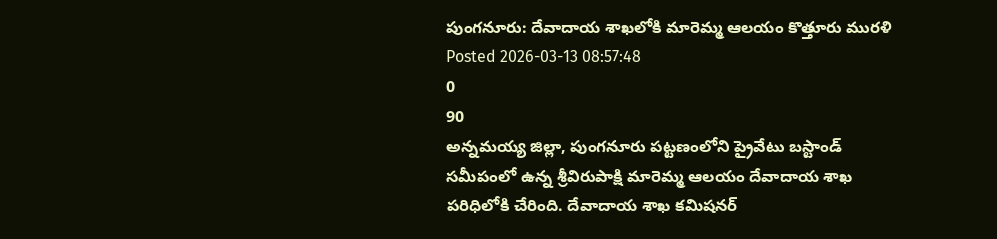పుంగనూరు: దేవాదాయ శాఖలోకి మారెమ్మ ఆలయం కొత్తూరు మురళి
Posted 2026-03-13 08:57:48
0
90
అన్నమయ్య జిల్లా, పుంగనూరు పట్టణంలోని ప్రైవేటు బస్టాండ్ సమీపంలో ఉన్న శ్రీవిరుపాక్షి మారెమ్మ ఆలయం దేవాదాయ శాఖ పరిధిలోకి చేరింది. దేవాదాయ శాఖ కమిషనర్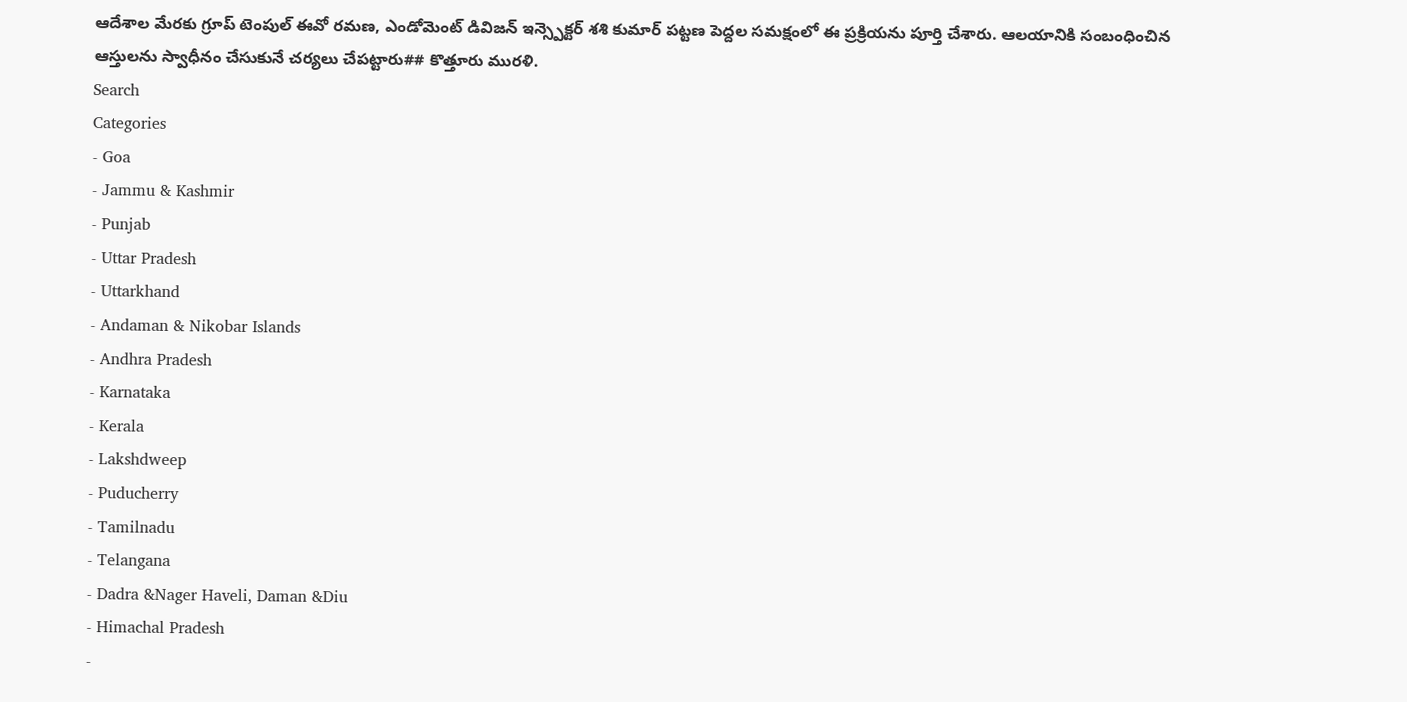ఆదేశాల మేరకు గ్రూప్ టెంపుల్ ఈవో రమణ, ఎండోమెంట్ డివిజన్ ఇన్స్పెక్టర్ శశి కుమార్ పట్టణ పెద్దల సమక్షంలో ఈ ప్రక్రియను పూర్తి చేశారు. ఆలయానికి సంబంధించిన ఆస్తులను స్వాధీనం చేసుకునే చర్యలు చేపట్టారు## కొత్తూరు మురళి.
Search
Categories
- Goa
- Jammu & Kashmir
- Punjab
- Uttar Pradesh
- Uttarkhand
- Andaman & Nikobar Islands
- Andhra Pradesh
- Karnataka
- Kerala
- Lakshdweep
- Puducherry
- Tamilnadu
- Telangana
- Dadra &Nager Haveli, Daman &Diu
- Himachal Pradesh
-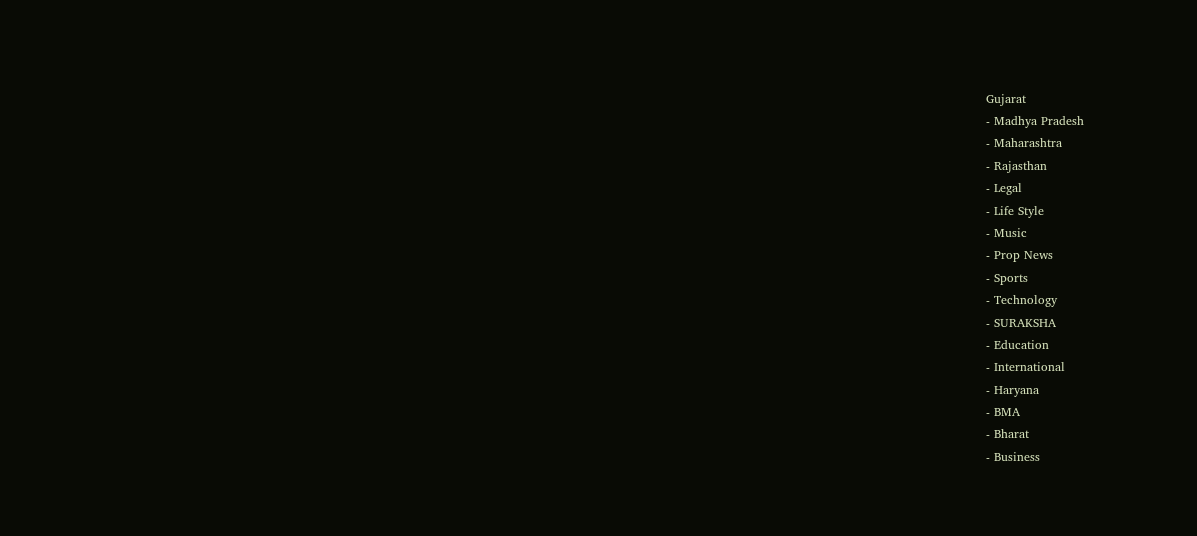Gujarat
- Madhya Pradesh
- Maharashtra
- Rajasthan
- Legal
- Life Style
- Music
- Prop News
- Sports
- Technology
- SURAKSHA
- Education
- International
- Haryana
- BMA
- Bharat
- Business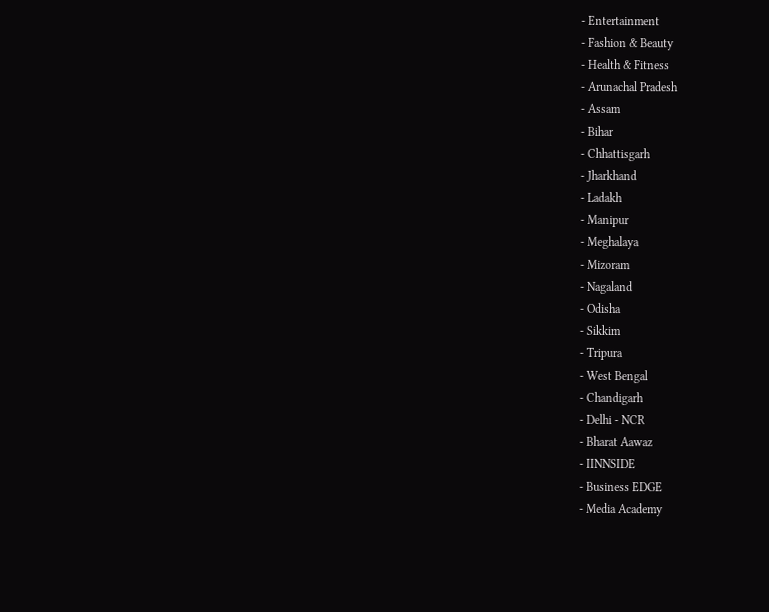- Entertainment
- Fashion & Beauty
- Health & Fitness
- Arunachal Pradesh
- Assam
- Bihar
- Chhattisgarh
- Jharkhand
- Ladakh
- Manipur
- Meghalaya
- Mizoram
- Nagaland
- Odisha
- Sikkim
- Tripura
- West Bengal
- Chandigarh
- Delhi - NCR
- Bharat Aawaz
- IINNSIDE
- Business EDGE
- Media Academy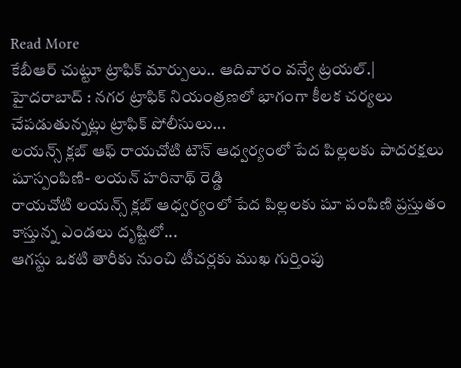Read More
కేబీఆర్ చుట్టూ ట్రాఫిక్ మార్పులు.. ఆదివారం వన్వే ట్రయల్.|
హైదరాబాద్ : నగర ట్రాఫిక్ నియంత్రణలో భాగంగా కీలక చర్యలు చేపడుతున్నట్లు ట్రాఫిక్ పోలీసులు...
లయన్స్ క్లబ్ ఆఫ్ రాయచోటి టౌన్ ఆధ్వర్యంలో పేద పిల్లలకు పాదరక్షలు షూస్పంపిణి- లయన్ హరినాథ్ రెడ్డి
రాయచోటి లయన్స్ క్లబ్ ఆధ్వర్యంలో పేద పిల్లలకు షూ పంపిణి ప్రస్తుతం కాస్తున్న ఎండలు దృష్టిలో...
ఆగస్టు ఒకటి తారీకు నుంచి టీచర్లకు ముఖ గుర్తింపు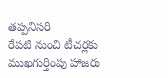తప్పనిసరి
రేపటి నుంచి టీచర్లకు ముఖగుర్తింపు హాజరు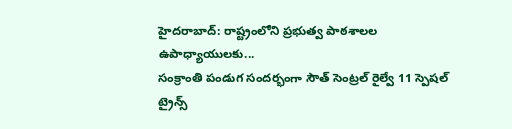హైదరాబాద్: రాష్ట్రంలోని ప్రభుత్వ పాఠశాలల ఉపాధ్యాయులకు...
సంక్రాంతి పండుగ సందర్భంగా సౌత్ సెంట్రల్ రైల్వే 11 స్పెషల్ ట్రైన్స్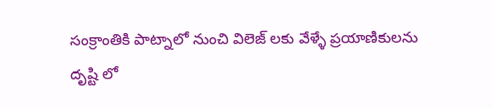సంక్రాంతికి పాట్నాలో నుంచి విలెజ్ లకు వేళ్ళే ప్రయాణికులను దృష్టి లో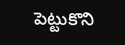పెట్టుకొని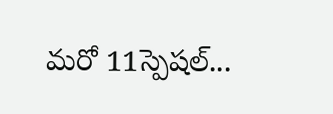మరో 11స్పెషల్...